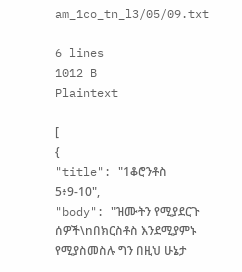am_1co_tn_l3/05/09.txt

6 lines
1012 B
Plaintext

[
{
"title": "1ቆሮንቶስ 5፥9-10",
"body": "ዝሙትን የሚያደርጉ ሰዎች\nበክርስቶስ እንደሚያምኑ የሚያስመስሉ ግን በዚህ ሁኔታ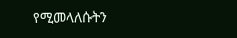የሚመላለሱትን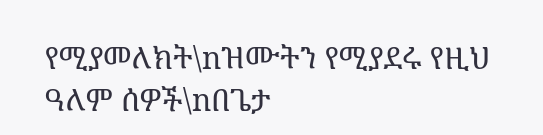የሚያመለክት\nዝሙትን የሚያደሩ የዚህ ዓለም ሰዎች\nበጌታ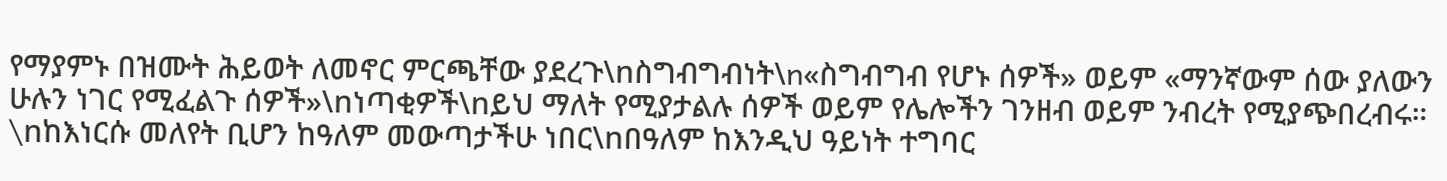የማያምኑ በዝሙት ሕይወት ለመኖር ምርጫቸው ያደረጉ\nስግብግብነት\n«ስግብግብ የሆኑ ሰዎች» ወይም «ማንኛውም ሰው ያለውን ሁሉን ነገር የሚፈልጉ ሰዎች»\nነጣቂዎች\nይህ ማለት የሚያታልሉ ሰዎች ወይም የሌሎችን ገንዘብ ወይም ንብረት የሚያጭበረብሩ። \nከእነርሱ መለየት ቢሆን ከዓለም መውጣታችሁ ነበር\nበዓለም ከእንዲህ ዓይነት ተግባር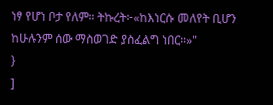ነፃ የሆነ ቦታ የለም። ትኩረት፦«ከእነርሱ መለየት ቢሆን ከሁሉንም ሰው ማስወገድ ያስፈልግ ነበር።»"
}
]